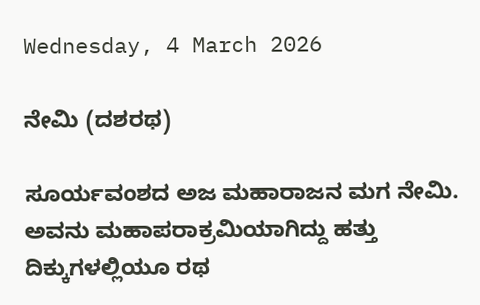Wednesday, 4 March 2026

ನೇಮಿ (ದಶರಥ)

ಸೂರ್ಯವಂಶದ ಅಜ ಮಹಾರಾಜನ ಮಗ ನೇಮಿ. ಅವನು ಮಹಾಪರಾಕ್ರಮಿಯಾಗಿದ್ದು ಹತ್ತು ದಿಕ್ಕುಗಳಲ್ಲಿಯೂ ರಥ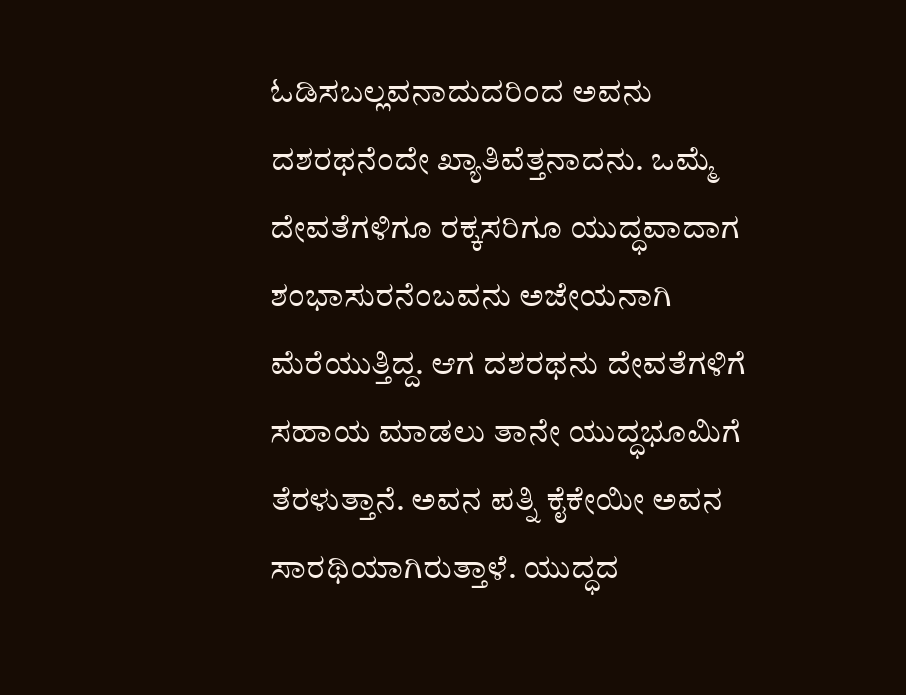ಓಡಿಸಬಲ್ಲವನಾದುದರಿಂದ ಅವನು ದಶರಥನೆಂದೇ ಖ್ಯಾತಿವೆತ್ತನಾದನು. ಒಮ್ಮೆ ದೇವತೆಗಳಿಗೂ ರಕ್ಕಸರಿಗೂ ಯುದ್ಧವಾದಾಗ ಶಂಭಾಸುರನೆಂಬವನು ಅಜೇಯನಾಗಿ ಮೆರೆಯುತ್ತಿದ್ದ. ಆಗ ದಶರಥನು ದೇವತೆಗಳಿಗೆ ಸಹಾಯ ಮಾಡಲು ತಾನೇ ಯುದ್ಧಭೂಮಿಗೆ ತೆರಳುತ್ತಾನೆ. ಅವನ ಪತ್ನಿ ಕೈಕೇಯೀ ಅವನ ಸಾರಥಿಯಾಗಿರುತ್ತಾಳೆ. ಯುದ್ಧದ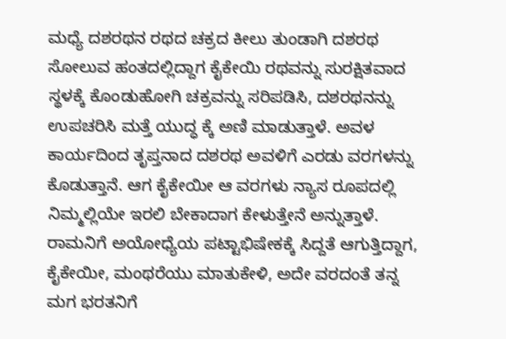ಮಧ್ಯೆ ದಶರಥನ ರಥದ ಚಕ್ರದ ಕೀಲು ತುಂಡಾಗಿ ದಶರಥ ಸೋಲುವ ಹಂತದಲ್ಲಿದ್ದಾಗ ಕೈಕೇಯಿ ರಥವನ್ನು ಸುರಕ್ಷಿತವಾದ ಸ್ಥಳಕ್ಕೆ ಕೊಂಡುಹೋಗಿ ಚಕ್ರವನ್ನು ಸರಿಪಡಿಸಿ, ದಶರಥನನ್ನು ಉಪಚರಿಸಿ ಮತ್ತೆ ಯುದ್ಧ ಕ್ಕೆ ಅಣಿ ಮಾಡುತ್ತಾಳೆ. ಅವಳ ಕಾರ್ಯದಿಂದ ತೃಪ್ತನಾದ ದಶರಥ ಅವಳಿಗೆ ಎರಡು ವರಗಳನ್ನು ಕೊಡುತ್ತಾನೆ. ಆಗ ಕೈಕೇಯೀ ಆ ವರಗಳು ನ್ಯಾಸ ರೂಪದಲ್ಲಿ ನಿಮ್ಮಲ್ಲಿಯೇ ಇರಲಿ ಬೇಕಾದಾಗ ಕೇಳುತ್ತೇನೆ ಅನ್ನುತ್ತಾಳೆ.
ರಾಮನಿಗೆ ಅಯೋಧ್ಯೆಯ ಪಟ್ಟಾಭಿಷೇಕಕ್ಕೆ ಸಿದ್ದತೆ ಆಗುತ್ತಿದ್ದಾಗ, ಕೈಕೇಯೀ, ಮಂಥರೆಯು ಮಾತುಕೇಳಿ, ಅದೇ ವರದಂತೆ ತನ್ನ ಮಗ ಭರತನಿಗೆ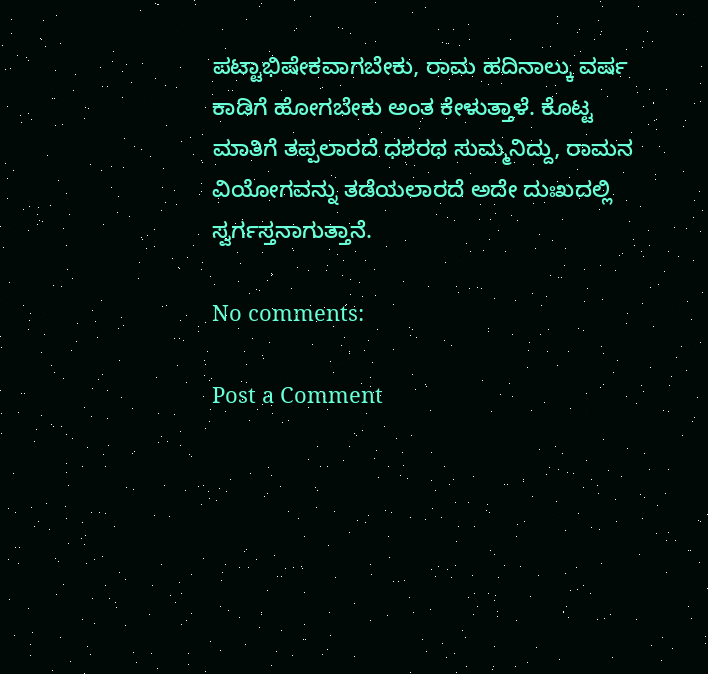ಪಟ್ಟಾಭಿಷೇಕವಾಗಬೇಕು, ರಾಮ ಹದಿನಾಲ್ಕು ವರ್ಷ ಕಾಡಿಗೆ ಹೋಗಬೇಕು ಅಂತ ಕೇಳುತ್ತಾಳೆ. ಕೊಟ್ಟ ಮಾತಿಗೆ ತಪ್ಪಲಾರದೆ ಧಶರಥ ಸುಮ್ಮನಿದ್ದು, ರಾಮನ ವಿಯೋಗವನ್ನು ತಡೆಯಲಾರದೆ ಅದೇ ದುಃಖದಲ್ಲಿ ಸ್ವರ್ಗಸ್ತನಾಗುತ್ತಾನೆ.

No comments:

Post a Comment